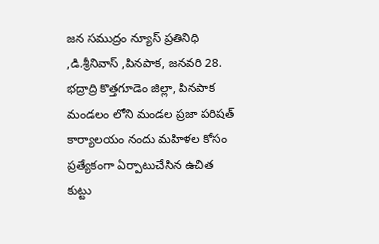జన సముద్రం న్యూస్ ప్రతినిధి ,డి.శ్రీనివాస్ ,పినపాక, జనవరి 28.
భద్రాద్రి కొత్తగూడెం జిల్లా, పినపాక మండలం లోని మండల ప్రజా పరిషత్ కార్యాలయం నందు మహిళల కోసం ప్రత్యేకంగా ఏర్పాటుచేసిన ఉచిత కుట్టు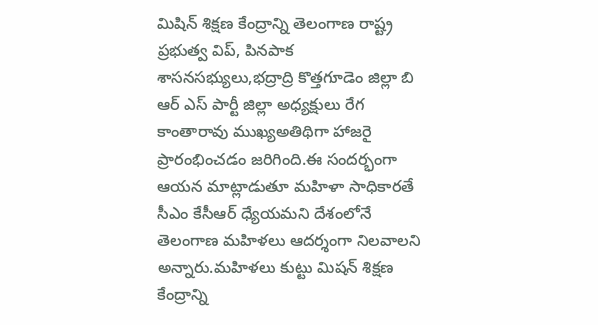మిషిన్ శిక్షణ కేంద్రాన్ని తెలంగాణ రాష్ట్ర ప్రభుత్వ విప్, పినపాక శాసనసభ్యులు,భద్రాద్రి కొత్తగూడెం జిల్లా బి ఆర్ ఎస్ పార్టీ జిల్లా అధ్యక్షులు రేగ కాంతారావు ముఖ్యఅతిథిగా హాజరై ప్రారంభించడం జరిగింది.ఈ సందర్భంగా ఆయన మాట్లాడుతూ మహిళా సాధికారతే సీఎం కేసీఆర్ ధ్యేయమని దేశంలోనే తెలంగాణ మహిళలు ఆదర్శంగా నిలవాలని అన్నారు.మహిళలు కుట్టు మిషన్ శిక్షణ కేంద్రాన్ని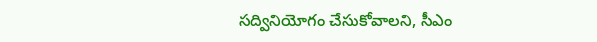సద్వినియోగం చేసుకోవాలని, సీఎం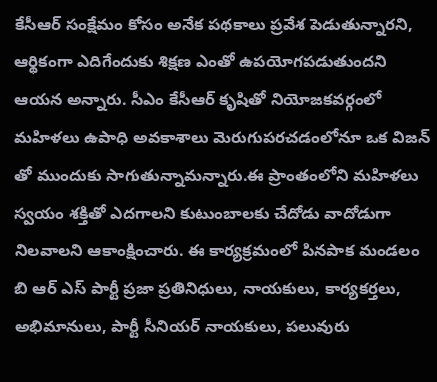కేసీఆర్ సంక్షేమం కోసం అనేక పథకాలు ప్రవేశ పెడుతున్నారని, ఆర్థికంగా ఎదిగేందుకు శిక్షణ ఎంతో ఉపయోగపడుతుందని ఆయన అన్నారు. సీఎం కేసీఆర్ కృషితో నియోజకవర్గంలో మహిళలు ఉపాధి అవకాశాలు మెరుగుపరచడంలోనూ ఒక విజన్ తో ముందుకు సాగుతున్నామన్నారు.ఈ ప్రాంతంలోని మహిళలు స్వయం శక్తితో ఎదగాలని కుటుంబాలకు చేదోడు వాదోడుగా నిలవాలని ఆకాంక్షించారు. ఈ కార్యక్రమంలో పినపాక మండలం బి ఆర్ ఎస్ పార్టీ ప్రజా ప్రతినిధులు, నాయకులు, కార్యకర్తలు, అభిమానులు, పార్టీ సీనియర్ నాయకులు, పలువురు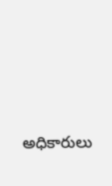అధికారులు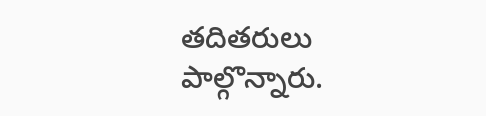తదితరులు పాల్గొన్నారు.